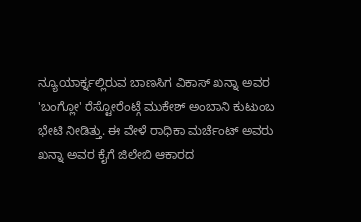ನ್ಯೂಯಾರ್ಕ್ನಲ್ಲಿರುವ ಬಾಣಸಿಗ ವಿಕಾಸ್ ಖನ್ನಾ ಅವರ 'ಬಂಗ್ಲೋ' ರೆಸ್ಟೋರೆಂಟ್ಗೆ ಮುಕೇಶ್ ಅಂಬಾನಿ ಕುಟುಂಬ ಭೇಟಿ ನೀಡಿತ್ತು. ಈ ವೇಳೆ ರಾಧಿಕಾ ಮರ್ಚೆಂಟ್ ಅವರು ಖನ್ನಾ ಅವರ ಕೈಗೆ ಜಿಲೇಬಿ ಆಕಾರದ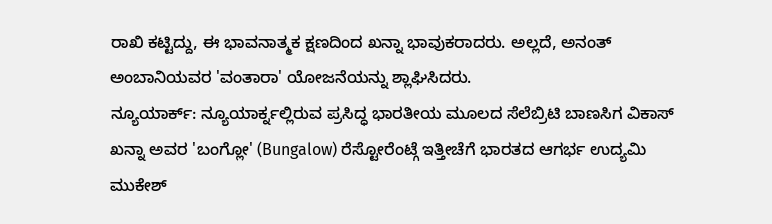ರಾಖಿ ಕಟ್ಟಿದ್ದು, ಈ ಭಾವನಾತ್ಮಕ ಕ್ಷಣದಿಂದ ಖನ್ನಾ ಭಾವುಕರಾದರು. ಅಲ್ಲದೆ, ಅನಂತ್ ಅಂಬಾನಿಯವರ 'ವಂತಾರಾ' ಯೋಜನೆಯನ್ನು ಶ್ಲಾಘಿಸಿದರು.
ನ್ಯೂಯಾರ್ಕ್: ನ್ಯೂಯಾರ್ಕ್ನಲ್ಲಿರುವ ಪ್ರಸಿದ್ಧ ಭಾರತೀಯ ಮೂಲದ ಸೆಲೆಬ್ರಿಟಿ ಬಾಣಸಿಗ ವಿಕಾಸ್ ಖನ್ನಾ ಅವರ 'ಬಂಗ್ಲೋ' (Bungalow) ರೆಸ್ಟೋರೆಂಟ್ಗೆ ಇತ್ತೀಚೆಗೆ ಭಾರತದ ಆಗರ್ಭ ಉದ್ಯಮಿ ಮುಕೇಶ್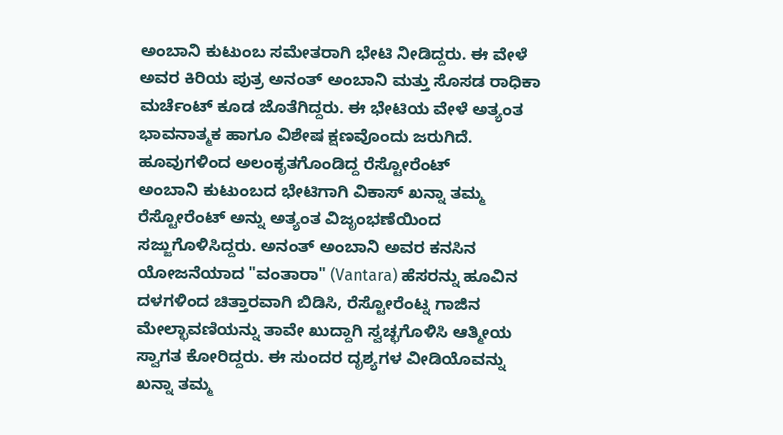ಅಂಬಾನಿ ಕುಟುಂಬ ಸಮೇತರಾಗಿ ಭೇಟಿ ನೀಡಿದ್ದರು. ಈ ವೇಳೆ ಅವರ ಕಿರಿಯ ಪುತ್ರ ಅನಂತ್ ಅಂಬಾನಿ ಮತ್ತು ಸೊಸಡ ರಾಧಿಕಾ ಮರ್ಚೆಂಟ್ ಕೂಡ ಜೊತೆಗಿದ್ದರು. ಈ ಭೇಟಿಯ ವೇಳೆ ಅತ್ಯಂತ ಭಾವನಾತ್ಮಕ ಹಾಗೂ ವಿಶೇಷ ಕ್ಷಣವೊಂದು ಜರುಗಿದೆ.
ಹೂವುಗಳಿಂದ ಅಲಂಕೃತಗೊಂಡಿದ್ದ ರೆಸ್ಟೋರೆಂಟ್
ಅಂಬಾನಿ ಕುಟುಂಬದ ಭೇಟಿಗಾಗಿ ವಿಕಾಸ್ ಖನ್ನಾ ತಮ್ಮ ರೆಸ್ಟೋರೆಂಟ್ ಅನ್ನು ಅತ್ಯಂತ ವಿಜೃಂಭಣೆಯಿಂದ ಸಜ್ಜುಗೊಳಿಸಿದ್ದರು. ಅನಂತ್ ಅಂಬಾನಿ ಅವರ ಕನಸಿನ ಯೋಜನೆಯಾದ "ವಂತಾರಾ" (Vantara) ಹೆಸರನ್ನು ಹೂವಿನ ದಳಗಳಿಂದ ಚಿತ್ತಾರವಾಗಿ ಬಿಡಿಸಿ, ರೆಸ್ಟೋರೆಂಟ್ನ ಗಾಜಿನ ಮೇಲ್ಛಾವಣಿಯನ್ನು ತಾವೇ ಖುದ್ದಾಗಿ ಸ್ವಚ್ಛಗೊಳಿಸಿ ಆತ್ಮೀಯ ಸ್ವಾಗತ ಕೋರಿದ್ದರು. ಈ ಸುಂದರ ದೃಶ್ಯಗಳ ವೀಡಿಯೊವನ್ನು ಖನ್ನಾ ತಮ್ಮ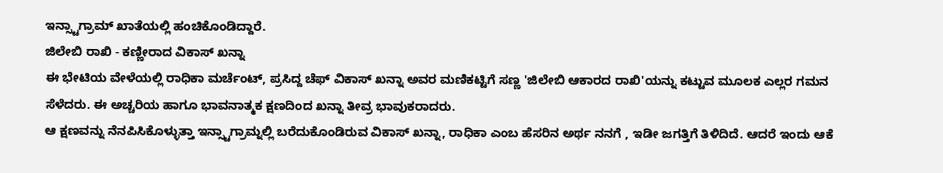ಇನ್ಸ್ಟಾಗ್ರಾಮ್ ಖಾತೆಯಲ್ಲಿ ಹಂಚಿಕೊಂಡಿದ್ದಾರೆ.
ಜಿಲೇಬಿ ರಾಖಿ - ಕಣ್ಣೀರಾದ ವಿಕಾಸ್ ಖನ್ನಾ
ಈ ಭೇಟಿಯ ವೇಳೆಯಲ್ಲಿ ರಾಧಿಕಾ ಮರ್ಚೆಂಟ್, ಪ್ರಸಿದ್ದ ಚೆಫ್ ವಿಕಾಸ್ ಖನ್ನಾ ಅವರ ಮಣಿಕಟ್ಟಿಗೆ ಸಣ್ಣ 'ಜಿಲೇಬಿ ಆಕಾರದ ರಾಖಿ'ಯನ್ನು ಕಟ್ಟುವ ಮೂಲಕ ಎಲ್ಲರ ಗಮನ ಸೆಳೆದರು. ಈ ಅಚ್ಚರಿಯ ಹಾಗೂ ಭಾವನಾತ್ಮಕ ಕ್ಷಣದಿಂದ ಖನ್ನಾ ತೀವ್ರ ಭಾವುಕರಾದರು.
ಆ ಕ್ಷಣವನ್ನು ನೆನಪಿಸಿಕೊಳ್ಳುತ್ತಾ ಇನ್ಸ್ಟಾಗ್ರಾಮ್ನಲ್ಲಿ ಬರೆದುಕೊಂಡಿರುವ ವಿಕಾಸ್ ಖನ್ನಾ, ರಾಧಿಕಾ ಎಂಬ ಹೆಸರಿನ ಅರ್ಥ ನನಗೆ , ಇಡೀ ಜಗತ್ತಿಗೆ ತಿಳಿದಿದೆ. ಆದರೆ ಇಂದು ಆಕೆ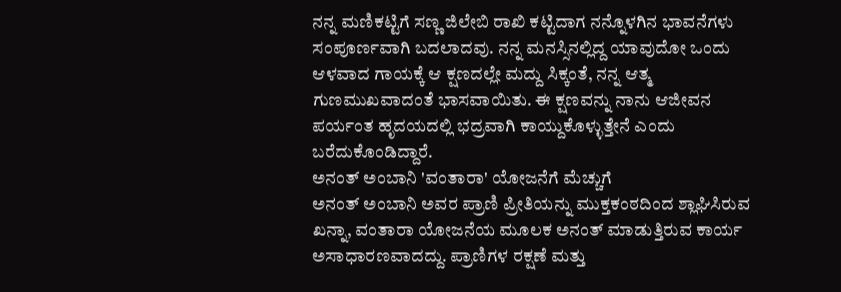ನನ್ನ ಮಣಿಕಟ್ಟಿಗೆ ಸಣ್ಣ ಜಿಲೇಬಿ ರಾಖಿ ಕಟ್ಟಿದಾಗ ನನ್ನೊಳಗಿನ ಭಾವನೆಗಳು ಸಂಪೂರ್ಣವಾಗಿ ಬದಲಾದವು. ನನ್ನ ಮನಸ್ಸಿನಲ್ಲಿದ್ದ ಯಾವುದೋ ಒಂದು ಆಳವಾದ ಗಾಯಕ್ಕೆ ಆ ಕ್ಷಣದಲ್ಲೇ ಮದ್ದು ಸಿಕ್ಕಂತೆ, ನನ್ನ ಆತ್ಮ ಗುಣಮುಖವಾದಂತೆ ಭಾಸವಾಯಿತು. ಈ ಕ್ಷಣವನ್ನು ನಾನು ಆಜೀವನ ಪರ್ಯಂತ ಹೃದಯದಲ್ಲಿ ಭದ್ರವಾಗಿ ಕಾಯ್ದುಕೊಳ್ಳುತ್ತೇನೆ ಎಂದು ಬರೆದುಕೊಂಡಿದ್ದಾರೆ.
ಅನಂತ್ ಅಂಬಾನಿ 'ವಂತಾರಾ' ಯೋಜನೆಗೆ ಮೆಚ್ಚುಗೆ
ಅನಂತ್ ಅಂಬಾನಿ ಅವರ ಪ್ರಾಣಿ ಪ್ರೀತಿಯನ್ನು ಮುಕ್ತಕಂಠದಿಂದ ಶ್ಲಾಘಿಸಿರುವ ಖನ್ನಾ, ವಂತಾರಾ ಯೋಜನೆಯ ಮೂಲಕ ಅನಂತ್ ಮಾಡುತ್ತಿರುವ ಕಾರ್ಯ ಅಸಾಧಾರಣವಾದದ್ದು. ಪ್ರಾಣಿಗಳ ರಕ್ಷಣೆ ಮತ್ತು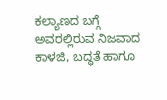ಕಲ್ಯಾಣದ ಬಗ್ಗೆ ಅವರಲ್ಲಿರುವ ನಿಜವಾದ ಕಾಳಜಿ, ಬದ್ಧತೆ ಹಾಗೂ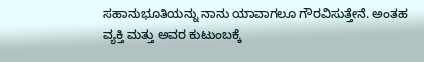ಸಹಾನುಭೂತಿಯನ್ನು ನಾನು ಯಾವಾಗಲೂ ಗೌರವಿಸುತ್ತೇನೆ. ಅಂತಹ ವ್ಯಕ್ತಿ ಮತ್ತು ಅವರ ಕುಟುಂಬಕ್ಕೆ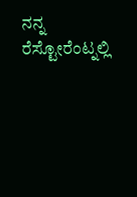ನನ್ನ ರೆಸ್ಟೋರೆಂಟ್ನಲ್ಲಿ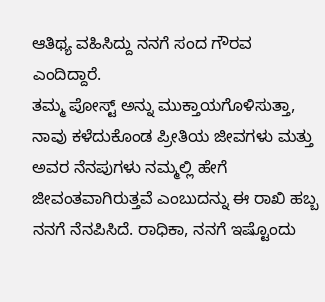ಆತಿಥ್ಯ ವಹಿಸಿದ್ದು ನನಗೆ ಸಂದ ಗೌರವ ಎಂದಿದ್ದಾರೆ.
ತಮ್ಮ ಪೋಸ್ಟ್ ಅನ್ನು ಮುಕ್ತಾಯಗೊಳಿಸುತ್ತಾ, ನಾವು ಕಳೆದುಕೊಂಡ ಪ್ರೀತಿಯ ಜೀವಗಳು ಮತ್ತು ಅವರ ನೆನಪುಗಳು ನಮ್ಮಲ್ಲಿ ಹೇಗೆ ಜೀವಂತವಾಗಿರುತ್ತವೆ ಎಂಬುದನ್ನು ಈ ರಾಖಿ ಹಬ್ಬ ನನಗೆ ನೆನಪಿಸಿದೆ. ರಾಧಿಕಾ, ನನಗೆ ಇಷ್ಟೊಂದು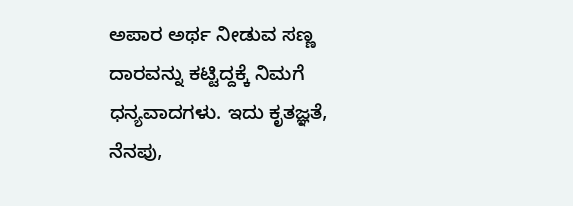ಅಪಾರ ಅರ್ಥ ನೀಡುವ ಸಣ್ಣ ದಾರವನ್ನು ಕಟ್ಟಿದ್ದಕ್ಕೆ ನಿಮಗೆ ಧನ್ಯವಾದಗಳು. ಇದು ಕೃತಜ್ಞತೆ, ನೆನಪು,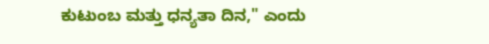ಕುಟುಂಬ ಮತ್ತು ಧನ್ಯತಾ ದಿನ," ಎಂದು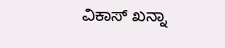ವಿಕಾಸ್ ಖನ್ನಾ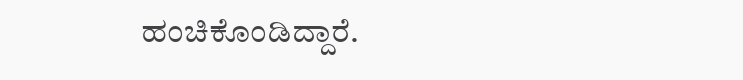ಹಂಚಿಕೊಂಡಿದ್ದಾರೆ.